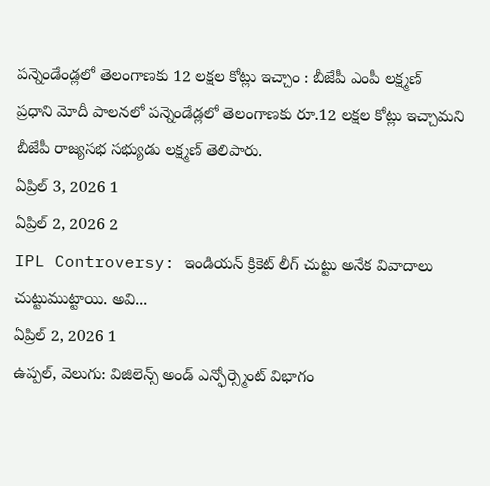పన్నెండేండ్లలో తెలంగాణకు 12 లక్షల కోట్లు ఇచ్చాం : బీజేపీ ఎంపీ లక్ష్మణ్
ప్రధాని మోదీ పాలనలో పన్నెండేడ్లలో తెలంగాణకు రూ.12 లక్షల కోట్లు ఇచ్చామని బీజేపీ రాజ్యసభ సభ్యుడు లక్ష్మణ్ తెలిపారు.
ఏప్రిల్ 3, 2026 1
ఏప్రిల్ 2, 2026 2
IPL Controversy: ఇండియన్ క్రికెట్ లీగ్ చుట్టు అనేక వివాదాలు చుట్టుముట్టాయి. అవి...
ఏప్రిల్ 2, 2026 1
ఉప్పల్, వెలుగు: విజిలెన్స్ అండ్ ఎన్ఫోర్స్మెంట్ విభాగం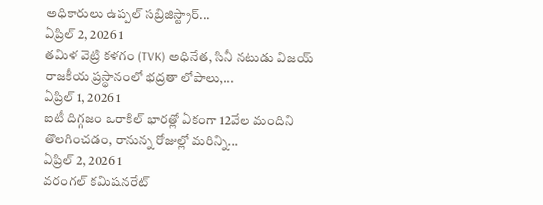అధికారులు ఉప్పల్ సబ్రిజిస్ట్రార్...
ఏప్రిల్ 2, 2026 1
తమిళ వెట్రి కళగం (TVK) అధినేత, సినీ నటుడు విజయ్ రాజకీయ ప్రస్థానంలో భద్రతా లోపాలు,...
ఏప్రిల్ 1, 2026 1
ఐటీ దిగ్గజం ఒరాకిల్ భారత్లో ఏకంగా 12వేల మందిని తొలగించడం, రానున్న రోజుల్లో మరిన్ని...
ఏప్రిల్ 2, 2026 1
వరంగల్ కమిషనరేట్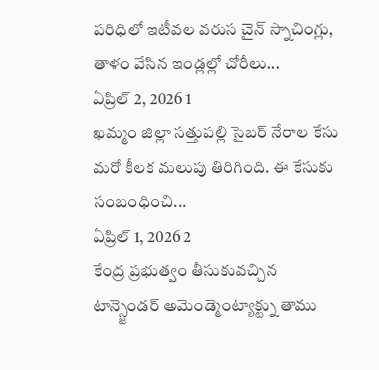పరిధిలో ఇటీవల వరుస చైన్ స్నాచింగ్లు, తాళం వేసిన ఇండ్లల్లో చోరీలు...
ఏప్రిల్ 2, 2026 1
ఖమ్మం జిల్లా సత్తుపల్లి సైబర్ నేరాల కేసు మరో కీలక మలుపు తిరిగింది. ఈ కేసుకు సంబంధించి...
ఏప్రిల్ 1, 2026 2
కేంద్ర ప్రభుత్వం తీసుకువచ్చిన టాన్స్జెండర్ అమెండ్మెంట్యాక్ట్ను తాము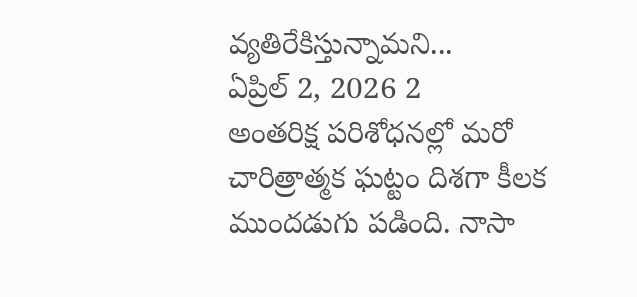వ్యతిరేకిస్తున్నామని...
ఏప్రిల్ 2, 2026 2
అంతరిక్ష పరిశోధనల్లో మరో చారిత్రాత్మక ఘట్టం దిశగా కీలక ముందడుగు పడింది. నాసా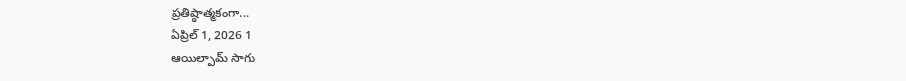ప్రతిష్ఠాత్మకంగా...
ఏప్రిల్ 1, 2026 1
ఆయిల్పామ్ సాగు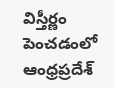విస్తీర్ణం పెంచడంలో ఆంధ్రప్రదేశ్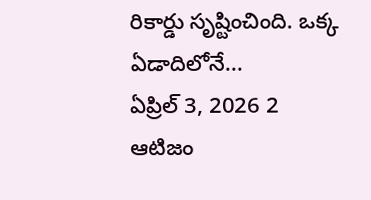రికార్డు సృష్టించింది. ఒక్క ఏడాదిలోనే...
ఏప్రిల్ 3, 2026 2
ఆటిజం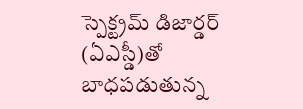స్పెక్ట్రమ్ డిజార్డర్ (ఏఎస్డీ)తో బాధపడుతున్న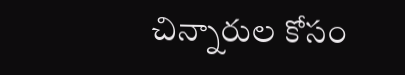చిన్నారుల కోసం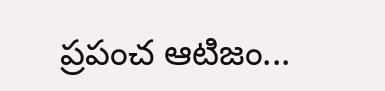ప్రపంచ ఆటిజం...